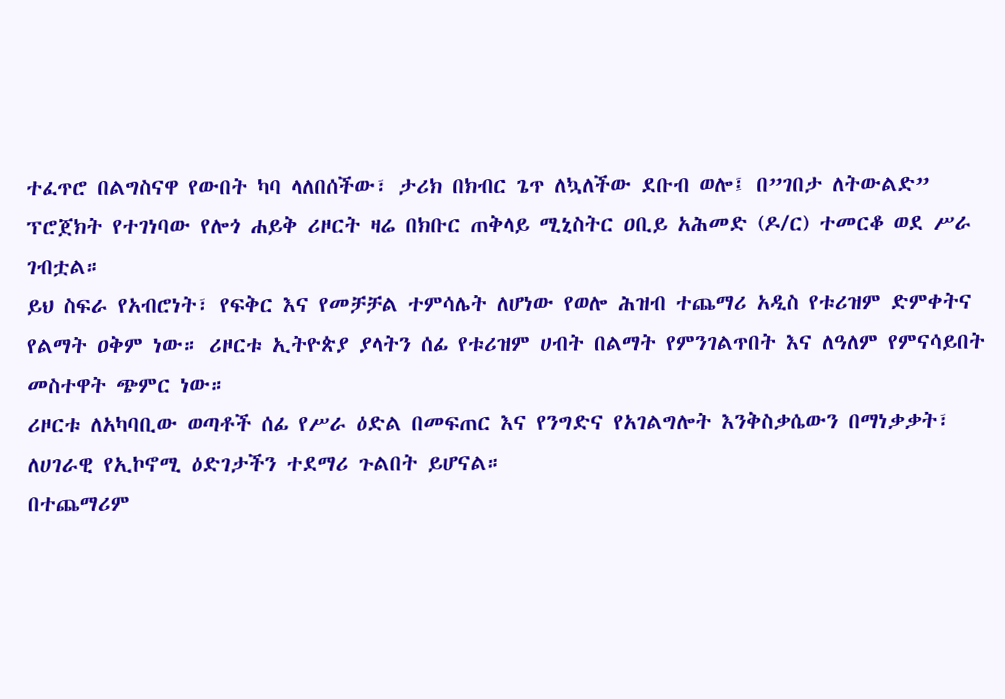ተፈጥሮ በልግስናዋ የውበት ካባ ላለበሰችው፣ ታሪክ በክብር ጌጥ ለኳለችው ደቡብ ወሎ፤ በ”ገበታ ለትውልድ” ፕሮጀክት የተገነባው የሎጎ ሐይቅ ሪዞርት ዛሬ በክቡር ጠቅላይ ሚኒስትር ዐቢይ አሕመድ (ዶ/ር) ተመርቆ ወደ ሥራ ገብቷል።
ይህ ስፍራ የአብሮነት፣ የፍቅር እና የመቻቻል ተምሳሌት ለሆነው የወሎ ሕዝብ ተጨማሪ አዲስ የቱሪዝም ድምቀትና የልማት ዐቅም ነው። ሪዞርቱ ኢትዮጵያ ያላትን ሰፊ የቱሪዝም ሀብት በልማት የምንገልጥበት እና ለዓለም የምናሳይበት መስተዋት ጭምር ነው።
ሪዞርቱ ለአካባቢው ወጣቶች ሰፊ የሥራ ዕድል በመፍጠር እና የንግድና የአገልግሎት እንቅስቃሴውን በማነቃቃት፣ ለሀገራዊ የኢኮኖሚ ዕድገታችን ተደማሪ ጉልበት ይሆናል።
በተጨማሪም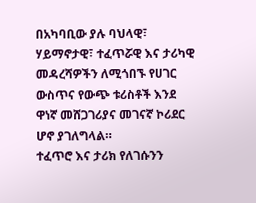በአካባቢው ያሉ ባህላዊ፣ ሃይማኖታዊ፣ ተፈጥሯዊ እና ታሪካዊ መዳረሻዎችን ለሚጎበኙ የሀገር ውስጥና የውጭ ቱሪስቶች እንደ ዋነኛ መሸጋገሪያና መገናኛ ኮሪደር ሆኖ ያገለግላል።
ተፈጥሮ እና ታሪክ የለገሱንን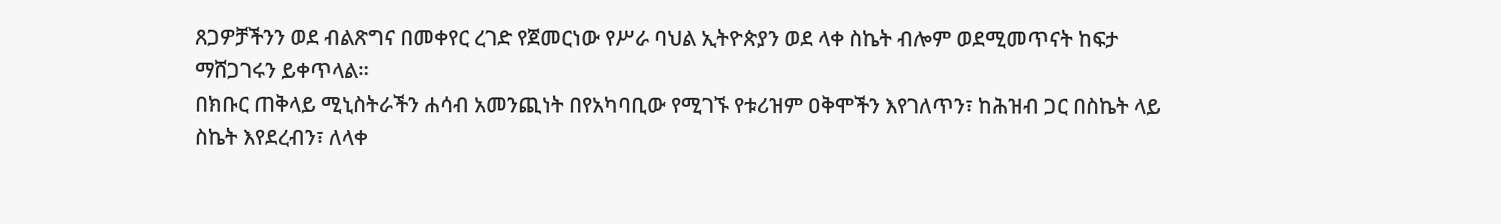ጸጋዎቻችንን ወደ ብልጽግና በመቀየር ረገድ የጀመርነው የሥራ ባህል ኢትዮጵያን ወደ ላቀ ስኬት ብሎም ወደሚመጥናት ከፍታ ማሸጋገሩን ይቀጥላል።
በክቡር ጠቅላይ ሚኒስትራችን ሐሳብ አመንጪነት በየአካባቢው የሚገኙ የቱሪዝም ዐቅሞችን እየገለጥን፣ ከሕዝብ ጋር በስኬት ላይ ስኬት እየደረብን፣ ለላቀ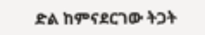ድል ከምናደርገው ትጋት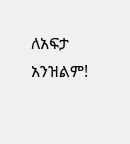ለአፍታ አንዝልም!